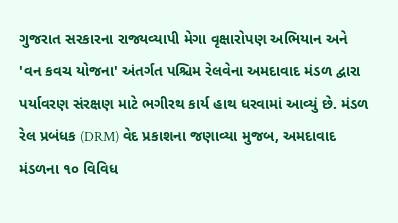ગુજરાત સરકારના રાજ્યવ્યાપી મેગા વૃક્ષારોપણ અભિયાન અને 'વન કવચ યોજના' અંતર્ગત પશ્ચિમ રેલવેના અમદાવાદ મંડળ દ્વારા પર્યાવરણ સંરક્ષણ માટે ભગીરથ કાર્ય હાથ ધરવામાં આવ્યું છે. મંડળ રેલ પ્રબંધક (DRM) વેદ પ્રકાશના જણાવ્યા મુજબ, અમદાવાદ મંડળના ૧૦ વિવિધ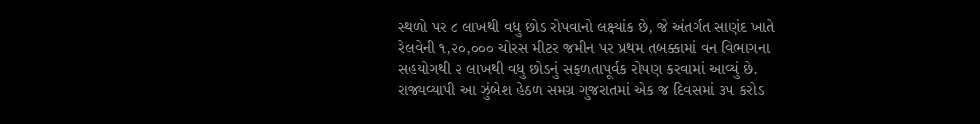સ્થળો પર ૮ લાખથી વધુ છોડ રોપવાનો લક્ષ્યાંક છે, જે અંતર્ગત સાણંદ ખાતે રેલવેની ૧,૨૦,૦૦૦ ચોરસ મીટર જમીન પર પ્રથમ તબક્કામાં વન વિભાગના સહયોગથી ૨ લાખથી વધુ છોડનું સફળતાપૂર્વક રોપણ કરવામાં આવ્યું છે. રાજ્યવ્યાપી આ ઝુંબેશ હેઠળ સમગ્ર ગુજરાતમાં એક જ દિવસમાં ૩૫ કરોડ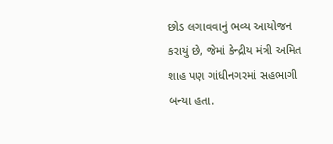છોડ લગાવવાનું ભવ્ય આયોજન કરાયું છે, જેમાં કેન્દ્રીય મંત્રી અમિત શાહ પણ ગાંધીનગરમાં સહભાગી બન્યા હતા.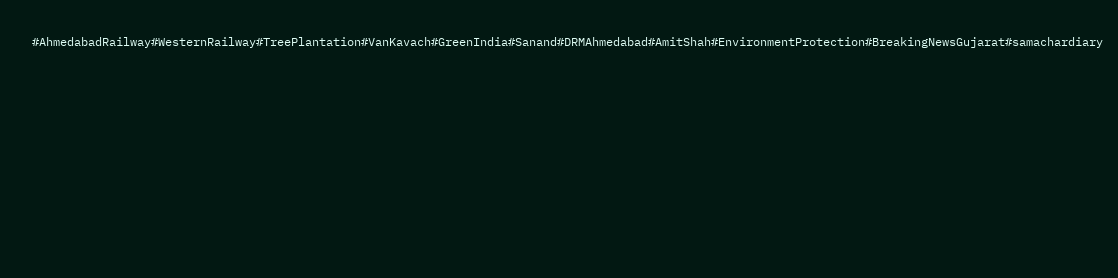#AhmedabadRailway#WesternRailway#TreePlantation#VanKavach#GreenIndia#Sanand#DRMAhmedabad#AmitShah#EnvironmentProtection#BreakingNewsGujarat#samachardiary